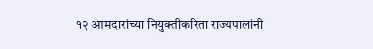१२ आमदारांच्या नियुक्तीकरिता राज्यपालांनी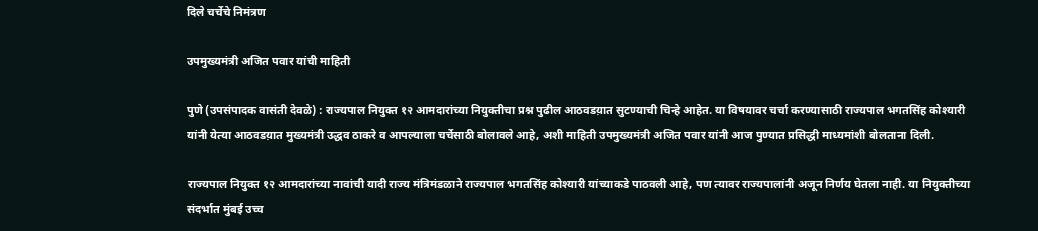दिले चर्चेचे निमंत्रण

उपमुख्यमंत्री अजित पवार यांची माहिती

पुणे (उपसंपादक वासंती देवळे) : राज्यपाल नियुक्त १२ आमदारांच्या नियुक्तीचा प्रश्न पुढील आठवडय़ात सुटण्याची चिन्हे आहेत. या विषयावर चर्चा करण्यासाठी राज्यपाल भगतसिंह कोश्यारी यांनी येत्या आठवडय़ात मुख्यमंत्री उद्धव ठाकरे व आपल्याला चर्चेसाठी बोलावले आहे, अशी माहिती उपमुख्यमंत्री अजित पवार यांनी आज पुण्यात प्रसिद्धी माध्यमांशी बोलताना दिली.

राज्यपाल नियुक्त १२ आमदारांच्या नावांची यादी राज्य मंत्रिमंडळाने राज्यपाल भगतसिंह कोश्यारी यांच्याकडे पाठवली आहे, पण त्यावर राज्यपालांनी अजून निर्णय घेतला नाही. या नियुक्तीच्या संदर्भात मुंबई उच्च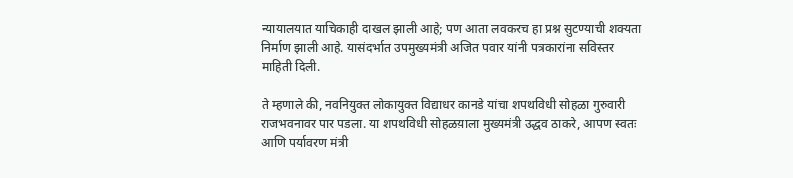न्यायालयात याचिकाही दाखल झाली आहे; पण आता लवकरच हा प्रश्न सुटण्याची शक्यता निर्माण झाली आहे. यासंदर्भात उपमुख्यमंत्री अजित पवार यांनी पत्रकारांना सविस्तर माहिती दिली.

ते म्हणाले की, नवनियुक्त लोकायुक्त विद्याधर कानडे यांचा शपथविधी सोहळा गुरुवारी राजभवनावर पार पडला. या शपथविधी सोहळय़ाला मुख्यमंत्री उद्धव ठाकरे, आपण स्वतः आणि पर्यावरण मंत्री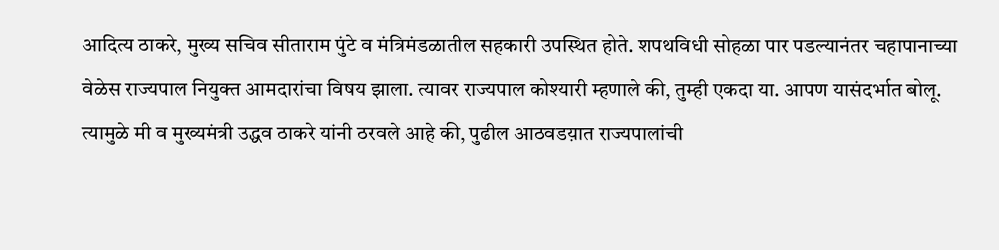आदित्य ठाकरे, मुख्य सचिव सीताराम पुंटे व मंत्रिमंडळातील सहकारी उपस्थित होते. शपथविधी सोहळा पार पडल्यानंतर चहापानाच्या वेळेस राज्यपाल नियुक्त आमदारांचा विषय झाला. त्यावर राज्यपाल कोश्यारी म्हणाले की, तुम्ही एकदा या. आपण यासंदर्भात बोलू. त्यामुळे मी व मुख्यमंत्री उद्धव ठाकरे यांनी ठरवले आहे की, पुढील आठवडय़ात राज्यपालांची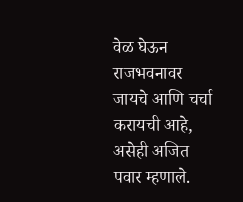वेळ घेऊन राजभवनावर जायचे आणि चर्चा करायची आहे, असेही अजित पवार म्हणाले.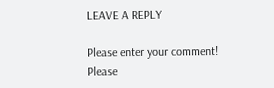LEAVE A REPLY

Please enter your comment!
Please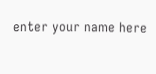enter your name here